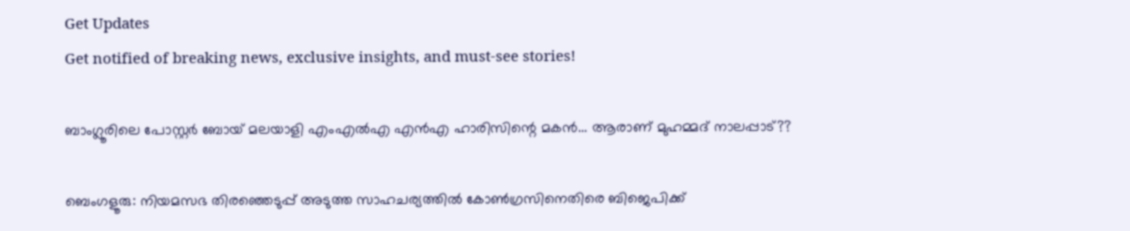Get Updates
Get notified of breaking news, exclusive insights, and must-see stories!

ബാംഗ്ലൂരിലെ പോസ്റ്റർ ബോയ് മലയാളി എംഎൽഎ എൻഎ ഹാരിസിന്റെ മകൻ... ആരാണ് മുഹമ്മദ് നാലപ്പാട്??

ബെംഗളൂരു: നിയമസഭ തിരഞ്ഞെടുപ്പ് അടുത്ത സാഹചര്യത്തിൽ കോൺഗ്രസിനെതിരെ ബിജെപിക്ക്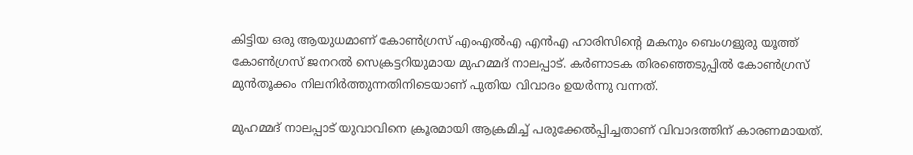കിട്ടിയ ഒരു ആയുധമാണ് കോൺഗ്രസ് എംഎൽഎ എൻഎ ഹാരിസിന്റെ മകനും ബെംഗളുരു യൂത്ത് കോൺഗ്രസ് ജനറൽ സെക്രട്ടറിയുമായ മുഹമ്മദ് നാലപ്പാട്. കര്‍ണാടക തിരഞ്ഞെടുപ്പില്‍ കോണ്‍ഗ്രസ് മുന്‍തൂക്കം നിലനിര്‍ത്തുന്നതിനിടെയാണ് പുതിയ വിവാദം ഉയർന്നു വന്നത്.

മുഹമ്മദ് നാലപ്പാട് യുവാവിനെ ക്രൂരമായി ആക്രമിച്ച് പരുക്കേൽപ്പിച്ചതാണ് വിവാദത്തിന് കാരണമായത്.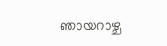ഞായറാഴ്ച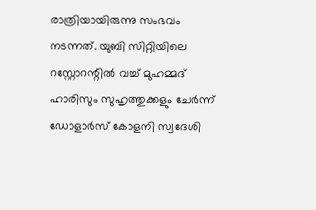രാത്രിയായിരുന്നു സംഭവം നടന്നത്. യുബി സിറ്റിയിലെ റസ്റ്റോറന്റില്‍ വച്ച്‌ മുഹമ്മദ് ഹാരിസും സുഹൃത്തുക്കളും ചേര്‍ന്ന് ഡോളാര്‍സ് കോളനി സ്വദേശി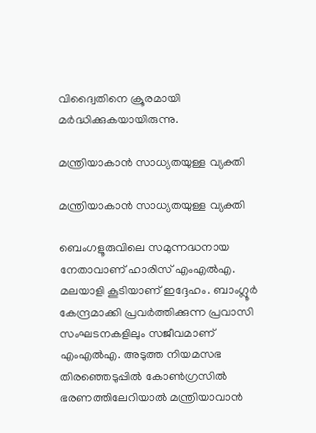വിദ്വൈതിനെ ക്രൂരമായി മര്‍ദ്ധിക്കുകയായിരുന്നു.

മന്ത്രിയാകാൻ സാധ്യതയുള്ള വ്യക്തി

മന്ത്രിയാകാൻ സാധ്യതയുള്ള വ്യക്തി

ബെംഗളൂരുവിലെ സമുന്നദ്ധനായ നേതാവാണ് ഹാരിസ് എംഎൽഎ. മലയാളി കൂടിയാണ് ഇദ്ദേഹം. ബാംഗ്ലൂർ കേന്ദ്രമാക്കി പ്രവർത്തിക്കുന്ന പ്രവാസി സംഘടനകളിലും സജീവമാണ് എംഎൽഎ. അടുത്ത നിയമസഭ തിരഞ്ഞെടുപ്പിൽ കോൺഗ്രസിൽ ഭരണത്തിലേറിയാൽ മന്ത്രിയാവാൻ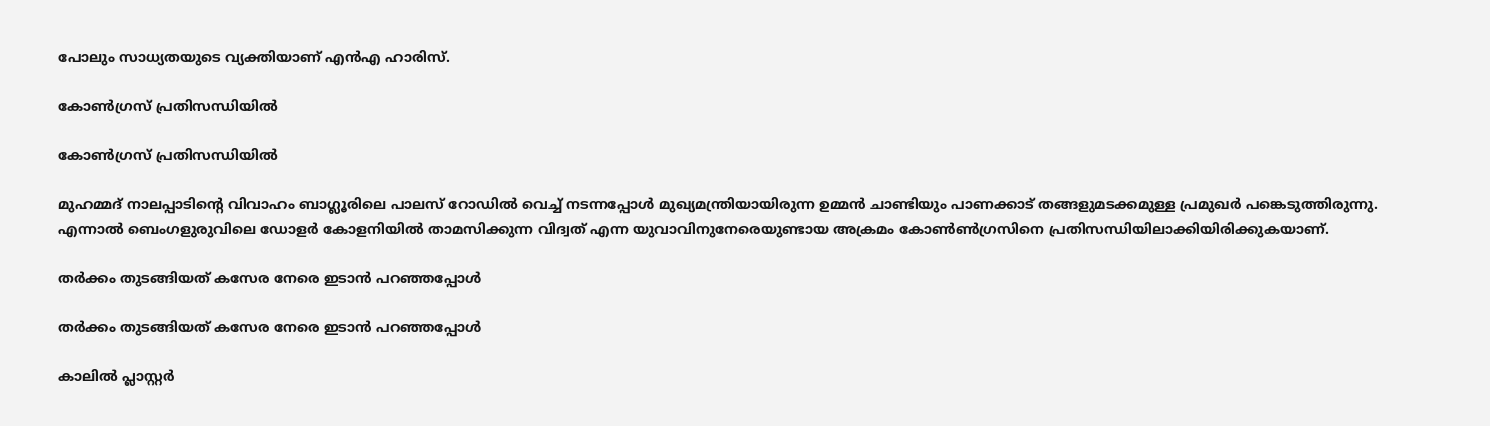പോലും സാധ്യതയുടെ വ്യക്തിയാണ് എൻഎ ഹാരിസ്.

കോൺഗ്രസ് പ്രതിസന്ധിയിൽ

കോൺഗ്രസ് പ്രതിസന്ധിയിൽ

മുഹമ്മദ് നാലപ്പാടിന്റെ വിവാഹം ബാഗ്ലൂരിലെ പാലസ് റോ‍ഡിൽ വെച്ച് നടന്നപ്പോൾ മുഖ്യമന്ത്രിയായിരുന്ന ഉമ്മൻ ചാണ്ടിയും പാണക്കാട് തങ്ങളുമടക്കമുള്ള പ്രമുഖർ പങ്കെടുത്തിരുന്നു. എന്നാൽ ബെംഗളുരുവിലെ ഡോളർ കോളനിയിൽ താമസിക്കുന്ന വിദ്വത് എന്ന യുവാവിനുനേരെയുണ്ടായ അക്രമം കോൺൺഗ്രസിനെ പ്രതിസന്ധിയിലാക്കിയിരിക്കുകയാണ്.

തർക്കം തുടങ്ങിയത് കസേര നേരെ ഇടാൻ പറഞ്ഞപ്പോൾ‌

തർക്കം തുടങ്ങിയത് കസേര നേരെ ഇടാൻ പറഞ്ഞപ്പോൾ‌

കാലിൽ‌ പ്ലാസ്റ്റർ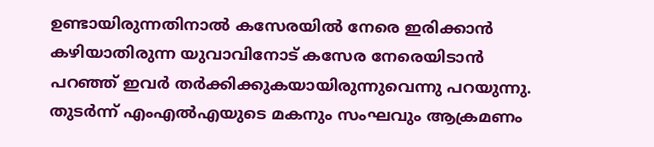ഉണ്ടായിരുന്നതിനാൽ കസേരയിൽ നേരെ ഇരിക്കാൻ കഴിയാതിരുന്ന യുവാവിനോട് കസേര നേരെയിടാൻ പറഞ്ഞ് ഇവർ തർക്കിക്കുകയായിരുന്നുവെന്നു പറയുന്നു. തുടർന്ന് എംഎല്‍എയുടെ മകനും സംഘവും ആക്രമണം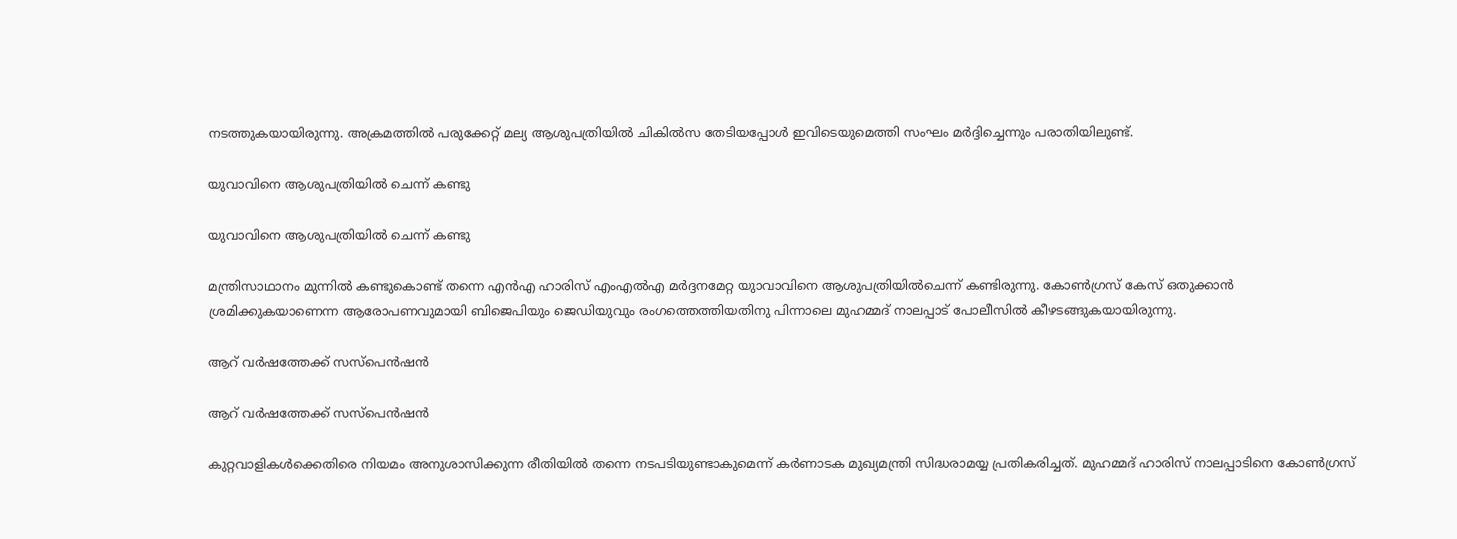നടത്തുകയായിരുന്നു. അക്രമത്തിൽ പരുക്കേറ്റ് മല്യ ആശുപത്രിയിൽ ചികിൽസ തേടിയപ്പോൾ ഇവിടെയുമെത്തി സംഘം മർദ്ദിച്ചെന്നും പരാതിയിലുണ്ട്.

യുവാവിനെ ആശുപത്രിയിൽ ചെന്ന് കണ്ടു

യുവാവിനെ ആശുപത്രിയിൽ ചെന്ന് കണ്ടു

മന്ത്രിസാഥാനം മുന്നിൽ കണ്ടുകൊണ്ട് തന്നെ എൻഎ ഹാരിസ് എംഎൽഎ മർദ്ദനമേറ്റ യുാവാവിനെ ആശുപത്രിയിൽചെന്ന് കണ്ടിരുന്നു. കോൺഗ്രസ് കേസ് ഒതുക്കാൻ ശ്രമിക്കുകയാണെന്ന ആരോപണവുമായി ബിജെപിയും ജെഡിയുവും രംഗത്തെത്തിയതിനു പിന്നാലെ മുഹമ്മദ് നാലപ്പാട് പോലീസിൽ കീഴടങ്ങുകയായിരുന്നു.

ആറ് വർ‌ഷത്തേക്ക് സസ്പെൻഷൻ

ആറ് വർ‌ഷത്തേക്ക് സസ്പെൻഷൻ

കുറ്റവാളികൾക്കെതിരെ നിയമം അനുശാസിക്കുന്ന രീതിയിൽ തന്നെ നടപടിയുണ്ടാകുമെന്ന് കർണാടക മുഖ്യമന്ത്രി സിദ്ധരാമയ്യ പ്രതികരിച്ചത്. മുഹമ്മദ് ഹാരിസ് നാലപ്പാടിനെ കോൺഗ്രസ്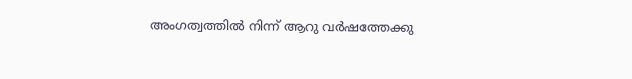അംഗത്വത്തിൽ നിന്ന് ആറു വർഷത്തേക്കു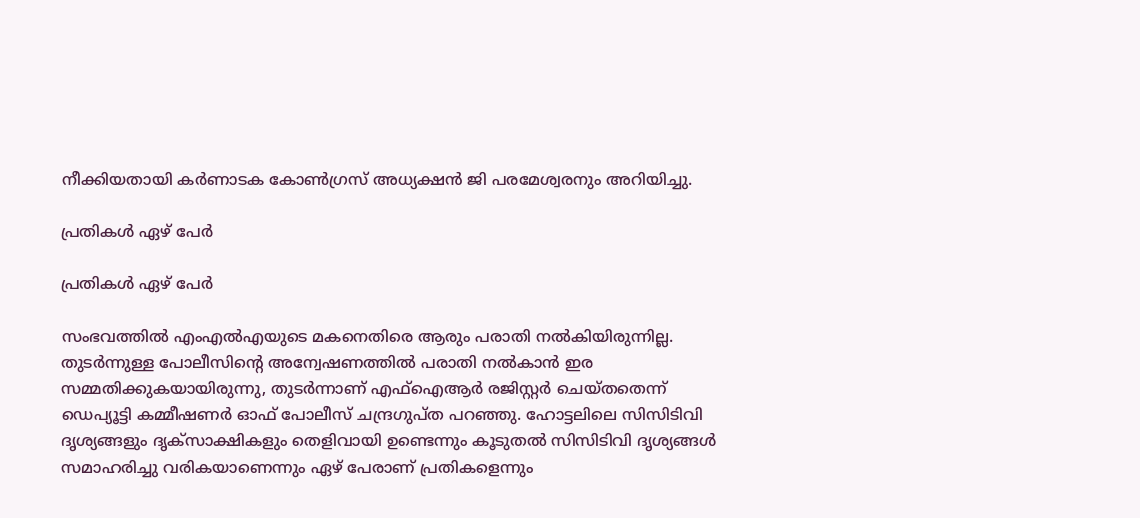നീക്കിയതായി കർണാടക കോൺഗ്രസ് അധ്യക്ഷൻ ജി പരമേശ്വരനും അറിയിച്ചു.

പ്രതികൾ ഏഴ് പേർ

പ്രതികൾ ഏഴ് പേർ

സംഭവത്തിൽ എംഎൽഎയുടെ മകനെതിരെ ആരും പരാതി നൽകിയിരുന്നില്ല. തുടർന്നുള്ള പോലീസിന്റെ അന്വേഷണത്തിൽ പരാതി നൽകാൻ ഇര സമ്മതിക്കുകയായിരുന്നു, തുടർന്നാണ് എഫ്ഐആർ രജിസ്റ്റർ ചെയ്തതെന്ന് ഡെപ്യൂട്ടി കമ്മീഷണർ ഓഫ് പോലീസ് ചന്ദ്രഗുപ്ത പറഞ്ഞു. ഹോട്ടലിലെ സിസിടിവി ദൃശ്യങ്ങളും ദൃക്സാക്ഷികളും തെളിവായി ഉണ്ടെന്നും കൂടുതൽ സിസിടിവി ദൃശ്യങ്ങൾ സമാഹരിച്ചു വരികയാണെന്നും ഏഴ് പേരാണ് പ്രതികളെന്നും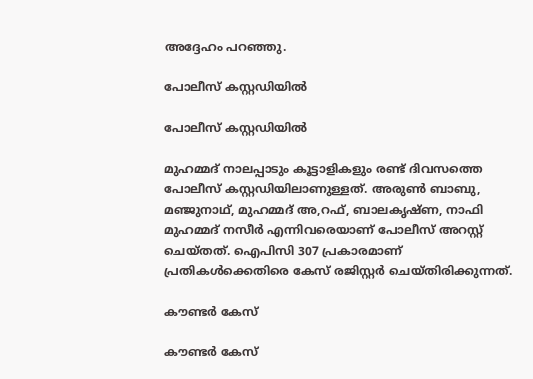അദ്ദേഹം പറഞ്ഞു.

പോലീസ് കസ്റ്റഡിയിൽ

പോലീസ് കസ്റ്റഡിയിൽ

മുഹമ്മദ് നാലപ്പാടും കൂട്ടാളികളും രണ്ട് ദിവസത്തെ പോലീസ് കസ്റ്റഡിയിലാണുള്ളത്. അരുൺ ബാബു, മഞ്ജുനാഥ്, മുഹമ്മദ് അ,റഫ്, ബാലകൃഷ്ണ, നാഫി മുഹമ്മദ് നസീർ എന്നിവരെയാണ് പോലീസ് അറസ്റ്റ് ചെയ്തത്. ഐപിസി 307 പ്രകാരമാണ് പ്രതികൾക്കെതിരെ കേസ് രജിസ്റ്റർ ചെയ്തിരിക്കുന്നത്.

കൗണ്ടർ കേസ്

കൗണ്ടർ കേസ്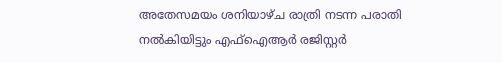അതേസമയം ശനിയാഴ്ച രാത്രി നടന്ന പരാതി നൽകിയിട്ടും എഫ്ഐആർ രജിസ്റ്റർ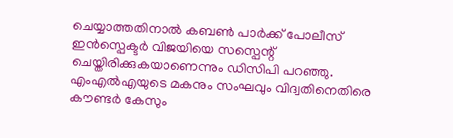ചെയ്യാത്തതിനാൽ കബൺ പാർക്ക് പോലീസ് ഇൻസ്പെക്ടർ വിജയിയെ സസ്പെന്റ് ചെയ്തിരിക്കുകയാണെന്നും ഡിസിപി പറഞ്ഞു. എംഎൽഎയുടെ മകനും സംഘവും വിദ്വതിനെതിരെ കൗണ്ടർ കേസും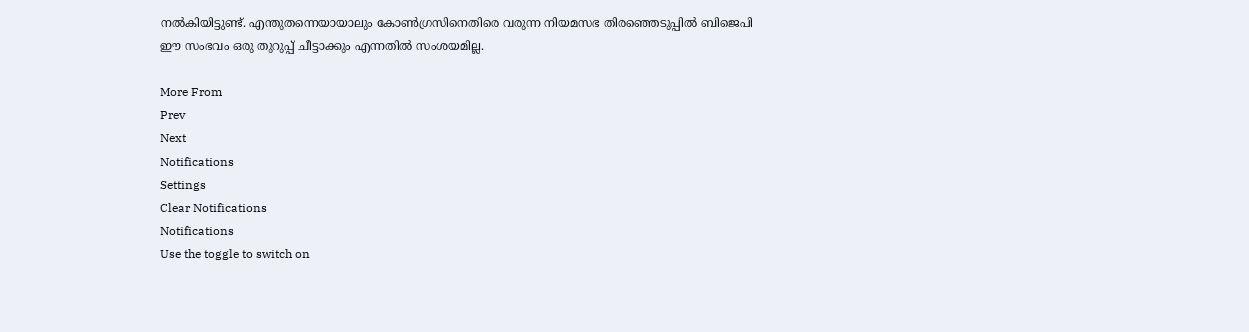നൽകിയിട്ടുണ്ട്. എന്തുതന്നെയായാലും കോൺഗ്രസിനെതിരെ വരുന്ന നിയമസഭ തിരഞ്ഞെടുപ്പിൽ ബിജെപി ഈ സംഭവം ഒരു തുറുപ്പ് ചീട്ടാക്കും എന്നതിൽ സംശയമില്ല.

More From
Prev
Next
Notifications
Settings
Clear Notifications
Notifications
Use the toggle to switch on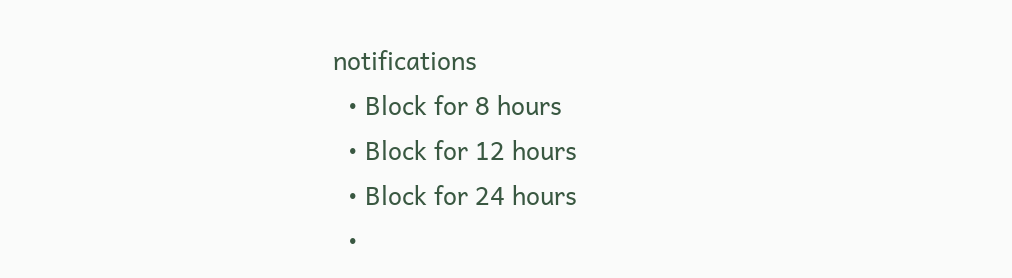notifications
  • Block for 8 hours
  • Block for 12 hours
  • Block for 24 hours
  •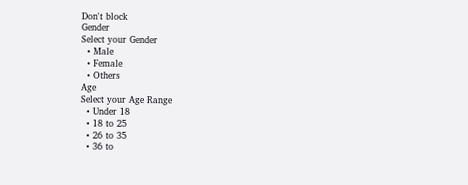Don't block
Gender
Select your Gender
  • Male
  • Female
  • Others
Age
Select your Age Range
  • Under 18
  • 18 to 25
  • 26 to 35
  • 36 to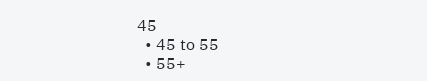45
  • 45 to 55
  • 55+